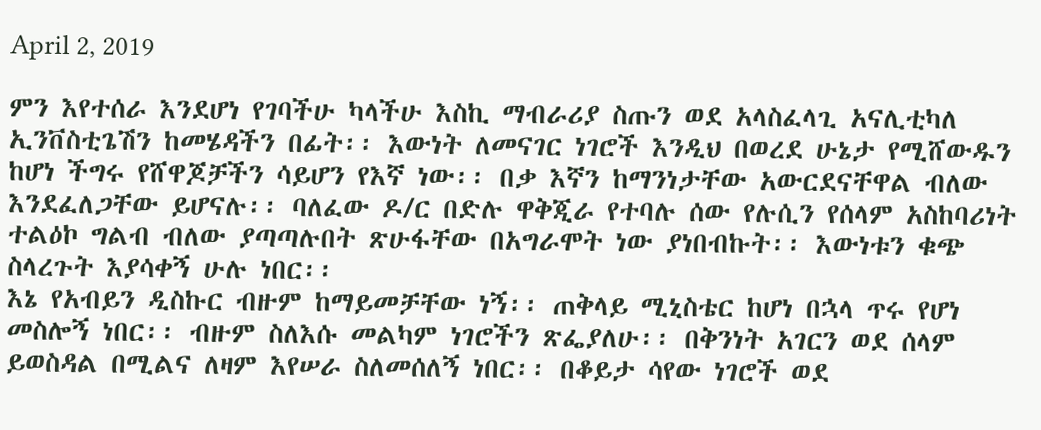April 2, 2019

ምን እየተሰራ እንደሆነ የገባችሁ ካላችሁ እስኪ ማብራሪያ ስጡን ወደ አላስፈላጊ አናሊቲካለ ኢንቨስቲጌሽን ከመሄዳችን በፊት፡፡ እውነት ለመናገር ነገሮች እንዲህ በወረደ ሁኔታ የሚሸውዱን ከሆነ ችግሩ የሸዋጆቻችን ሳይሆን የእኛ ነው፡፡ በቃ እኛን ከማንነታቸው አውርደናቸዋል ብለው እንደፈለጋቸው ይሆናሉ፡፡ ባለፈው ዶ/ር በድሉ ዋቅጂራ የተባሉ ሰው የሉሲን የሰላም አስከባሪነት ተልዕኮ ግልብ ብለው ያጣጣሉበት ጽሁፋቸው በአግራሞት ነው ያነበብኩት፡፡ እውነቱን ቁጭ ስላረጉት እያሳቀኝ ሁሉ ነበር፡፡
እኔ የአብይን ዲስኩር ብዙም ከማይመቻቸው ነኝ፡፡ ጠቅላይ ሚኒስቴር ከሆነ በኋላ ጥሩ የሆነ መስሎኝ ነበር፡፡ ብዙም ስለእሱ መልካም ነገሮችን ጽፌያለሁ፡፡ በቅንነት አገርን ወደ ሰላም ይወስዳል በሚልና ለዛም እየሠራ ስለመሰለኝ ነበር፡፡ በቆይታ ሳየው ነገሮች ወደ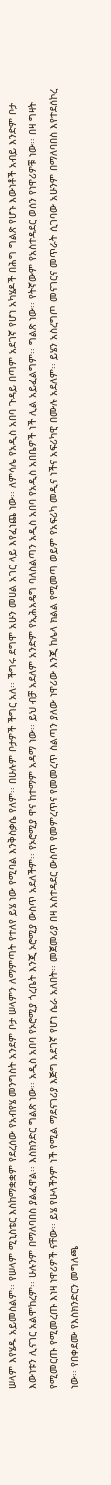ሠላም እየሄዱ አይመስልም፡፡ የሠላም ሚኒስቴር እስከማቋቋም የደረሰው የአብየሄ መንግስት አንደም ቦታ ሠላምን ለማምጣት የተለየ ይሄ ነው የሚባል እንቅስቃሴ የለም፡፡ በሁሉም ቦታዎች ችግር አለ፡፡ ችግሩ ደግሞ አሁን መሀል አገር ላይ እየፈነጨ ነው፡፡ ለምሳሌ የአዲስ አበባ ጉዳይ በጣም አደገኛ የሆነ አካሄዶች በሕግ ግልጽ የሆኑ እውነቶች አብይ እንድም ቦታ እውነቱን ሊናገር አልሞከረም፡፡ ሁሉንም በማለባበስ ያልፈዋል፡፡ እስክንድር ግልጽ ነው፡፡ አዲስ አበባ የኦሮሚያ ጎረቤት እንጂ ኦሮሚያ ውስጥ አደለችም፡፡ የኦሮሚያ ዋና ከተማም አዳማ ነው፡፡ ይህ ብቻ አደለም አንድም የኢሕአዴግ ባለስልጣን አዲስ አበባ የአዲስ አበቤዎች ነች ሊል አይፈልግም፡፡ ግልጽ ነው፡፡ የትኛውም የአስተዳደር ወሰን የነዋሪዎቹ ነው፡፡ በዛ ግዛት የሚመርጡ የሚመረጡ እነዛ ነዋሪዎች ናቸው፡፡ ይሄ የሁላችንም ነች የሚል ማደናገሪያ እጅግ አደገኛ የሆነ ሴራ አለበት፡፡ መጀመሪያ በዛ አስተዳደር ውስጥ የመምረጥና የመመረጥ ስልጣን ያለው ነዋሪው እንጂ ከሌላ ክልል የሚመጣ ወይም የአፍሪካ መዲና ነችና አፍሪካዊ በሙሉ አደለም፡፡ ይሄን አስረግጦ መናገርና መጥራት ሲገባው አሁንም በማለባበስ እየተደሰኮረ ነው፡፡ የበቀደሙ የእስክንድርን መግለጫ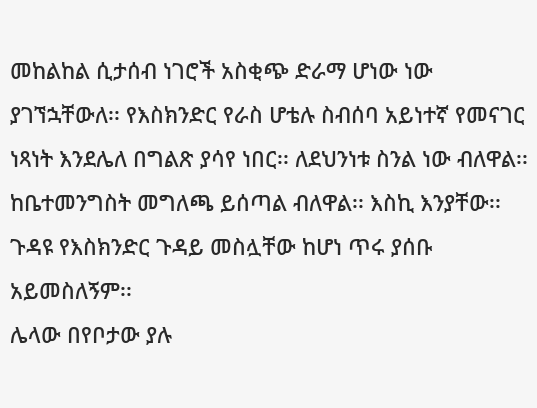መከልከል ሲታሰብ ነገሮች አስቂጭ ድራማ ሆነው ነው ያገኘኋቸውለ፡፡ የእስክንድር የራስ ሆቴሉ ስብሰባ አይነተኛ የመናገር ነጻነት እንደሌለ በግልጽ ያሳየ ነበር፡፡ ለደህንነቱ ስንል ነው ብለዋል፡፡ ከቤተመንግስት መግለጫ ይሰጣል ብለዋል፡፡ እስኪ እንያቸው፡፡ ጉዳዩ የእስክንድር ጉዳይ መስሏቸው ከሆነ ጥሩ ያሰቡ አይመስለኝም፡፡
ሌላው በየቦታው ያሉ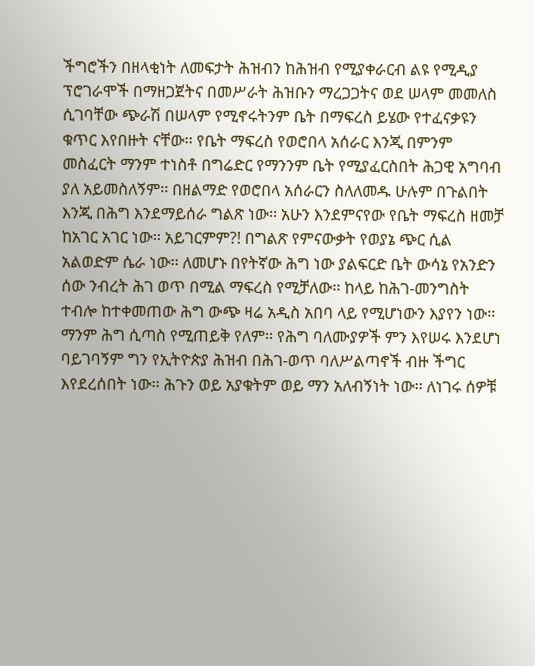ችግሮችን በዘላቂነት ለመፍታት ሕዝብን ከሕዝብ የሚያቀራርብ ልዩ የሚዲያ ፕሮገራሞች በማዘጋጀትና በመሥራት ሕዝቡን ማረጋጋትና ወደ ሠላም መመለስ ሲገባቸው ጭራሽ በሠላም የሚኖሩትንም ቤት በማፍረስ ይሄው የተፈናቃዩን ቁጥር እየበዙት ናቸው፡፡ የቤት ማፍረስ የወሮበላ አሰራር እንጂ በምንም መስፈርት ማንም ተነስቶ በግሬድር የማንንም ቤት የሚያፈርስበት ሕጋዊ አግባብ ያለ አይመስለኝም፡፡ በዘልማድ የወሮበላ አሰራርን ስለለመዱ ሁሉም በጉልበት እንጂ በሕግ እንደማይሰራ ግልጽ ነው፡፡ አሁን እንደምናየው የቤት ማፍረስ ዘመቻ ከአገር አገር ነው፡፡ አይገርምም?! በግልጽ የምናውቃት የወያኔ ጭር ሲል አልወድም ሴራ ነው፡፡ ለመሆኑ በየትኛው ሕግ ነው ያልፍርድ ቤት ውሳኔ የአንድን ሰው ንብረት ሕገ ወጥ በሚል ማፍረስ የሚቻለው፡፡ ከላይ ከሕገ-መንግስት ተብሎ ከተቀመጠው ሕግ ውጭ ዛሬ አዲስ አበባ ላይ የሚሆነውን እያየን ነው፡፡ ማንም ሕግ ሲጣስ የሚጠይቅ የለም፡፡ የሕግ ባለሙያዎች ምን እየሠሩ እንደሆነ ባይገባኝም ግን የኢትዮጵያ ሕዝብ በሕገ-ወጥ ባለሥልጣኖች ብዙ ችግር እየደረሰበት ነው፡፡ ሕጉን ወይ አያቁትም ወይ ማን አለብኝነት ነው፡፡ ለነገሩ ሰዎቹ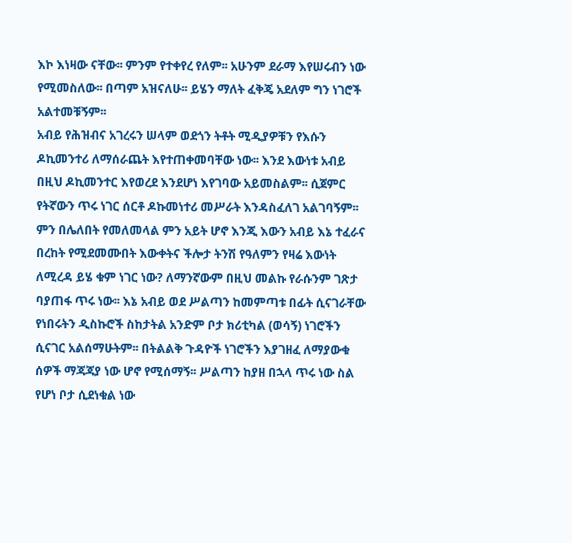እኮ እነዛው ናቸው፡፡ ምንም የተቀየረ የለም፡፡ አሁንም ደራማ እየሠሩብን ነው የሚመስለው፡፡ በጣም አዝናለሁ፡፡ ይሄን ማለት ፈቅጄ አደለም ግን ነገሮች አልተመቹኝም፡፡
አብይ የሕዝብና አገረሩን ሠላም ወደጎን ትቶት ሚዲያዎቹን የእሱን ዶኪመንተሪ ለማሰራጨት እየተጠቀመባቸው ነው፡፡ እንደ እውነቱ አብይ በዚህ ዶኪመንተር እየወረደ እንደሆነ እየገባው አይመስልም፡፡ ሲጀምር የትኛውን ጥሩ ነገር ሰርቶ ዶኩመነተሪ መሥራት እንዳስፈለገ አልገባኝም፡፡ ምን በሌለበት የመለመላል ምን አይት ሆኖ እንጂ እውን አብይ እኔ ተፈራና በረከት የሚደመሙበት እውቀትና ችሎታ ትንሽ የዓለምን የዛሬ እውነት ለሚረዳ ይሄ ቁም ነገር ነው? ለማንኛውም በዚህ መልኩ የራሱንም ገጽታ ባያጠፋ ጥሩ ነው፡፡ እኔ አብይ ወደ ሥልጣን ከመምጣቱ በፊት ሲናገራቸው የነበሩትን ዲስኩሮች ስከታትል አንድም ቦታ ክሪቲካል (ወሳኝ) ነገሮችን ሲናገር አልሰማሁትም፡፡ በትልልቅ ጉዳዮች ነገሮችን እያገዘፈ ለማያውቁ ሰዎች ማጃጃያ ነው ሆኖ የሚሰማኝ፡፡ ሥልጣን ከያዘ በኋላ ጥሩ ነው ስል የሆነ ቦታ ሲደነቁል ነው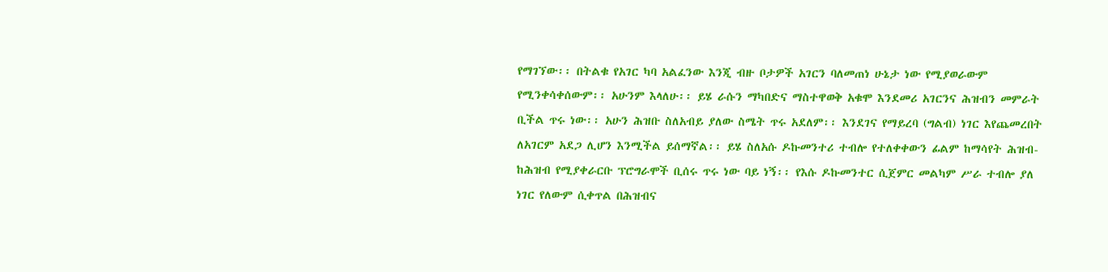የማገኘው፡፡ በትልቁ የአገር ካባ አልፈንው እንጂ ብዙ ቦታዎች አገርን ባለመጠነ ሁኔታ ነው የሚያወራውም የሚንቀሳቀሰውም፡፡ አሁንም እላለሁ፡፡ ይሄ ራሱን ማካበድና ማስተዋወቅ አቁሞ እንደመሪ አገርንና ሕዝብን መምራት ቢችል ጥሩ ነው፡፡ አሁን ሕዝቡ ስለአብይ ያለው ስሜት ጥሩ አደለም፡፡ እንደገና የማይረባ (ግልብ) ነገር እየጨመረበት ለአገርም አደጋ ሊሆን እንሚችል ይሰማኛል፡፡ ይሄ ስለአሱ ዶኩመንተሪ ተብሎ የተለቀቀውን ፊልም ከማሳየት ሕዝብ-ከሕዝብ የሚያቀራርቡ ፕሮግራሞች ቢሰሩ ጥሩ ነው ባይ ነኝ፡፡ የእሱ ዶኩመንተር ሲጀምር መልካም ሥራ ተብሎ ያለ ነገር የለውም ሲቀጥል በሕዝብና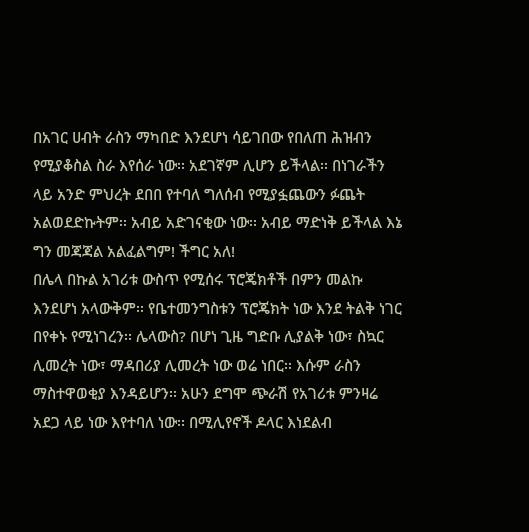በአገር ሀብት ራስን ማካበድ እንደሆነ ሳይገበው የበለጠ ሕዝብን የሚያቆስል ስራ እየሰራ ነው፡፡ አደገኛም ሊሆን ይችላል፡፡ በነገራችን ላይ አንድ ምህረት ደበበ የተባለ ግለሰብ የሚያፏጨውን ፉጨት አልወደድኩትም፡፡ አብይ አድገናቂው ነው፡፡ አብይ ማድነቅ ይችላል እኔ ግን መጃጃል አልፈልግም! ችግር አለ!
በሌላ በኩል አገሪቱ ውስጥ የሚሰሩ ፕሮጄክቶች በምን መልኩ እንደሆነ አላውቅም፡፡ የቤተመንግስቱን ፕሮጄክት ነው እንደ ትልቅ ነገር በየቀኑ የሚነገረን፡፡ ሌላውስ? በሆነ ጊዜ ግድቡ ሊያልቅ ነው፣ ስኳር ሊመረት ነው፣ ማዳበሪያ ሊመረት ነው ወሬ ነበር፡፡ እሱም ራስን ማስተዋወቂያ እንዳይሆን፡፡ አሁን ደግሞ ጭራሽ የአገሪቱ ምንዛሬ አደጋ ላይ ነው እየተባለ ነው፡፡ በሚሊየኖች ዶላር እነደልብ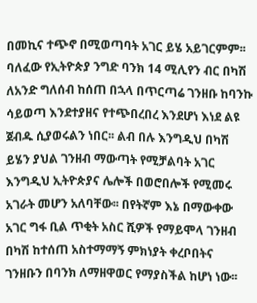በመኪና ተጭኖ በሚወጣባት አገር ይሄ አይገርምም፡፡ ባለፈው የኢትዮጵያ ንግድ ባንክ 14 ሚሊየን ብር በካሽ ለአንድ ግለሰብ ከሰጠ በኋላ በጥርጣሬ ገንዘቡ ከባንኩ ሳይወጣ እንደተያዘና የተጭበረበረ እንደሆነ እነደ ልዩ ጀብዱ ሲያወሩልን ነበር፡፡ ልብ በሉ እንግዲህ በካሽ ይሄን ያህል ገንዘብ ማውጣት የሚቻልባት አገር እንግዲህ ኢትዮጵያና ሌሎች በወሮበሎች የሚመሩ አገራት መሆን አለባቸው፡፡ በየትኛም እኔ በማውቀው አገር ግፋ ቢል ጥቂት አስር ሺዎች የማይሞላ ገንዘብ በካሽ ከተሰጠ አስተማማኝ ምክነያት ቀረቦበትና ገንዘቡን በባንክ ለማዘዋወር የማያስችል ከሆነ ነው፡፡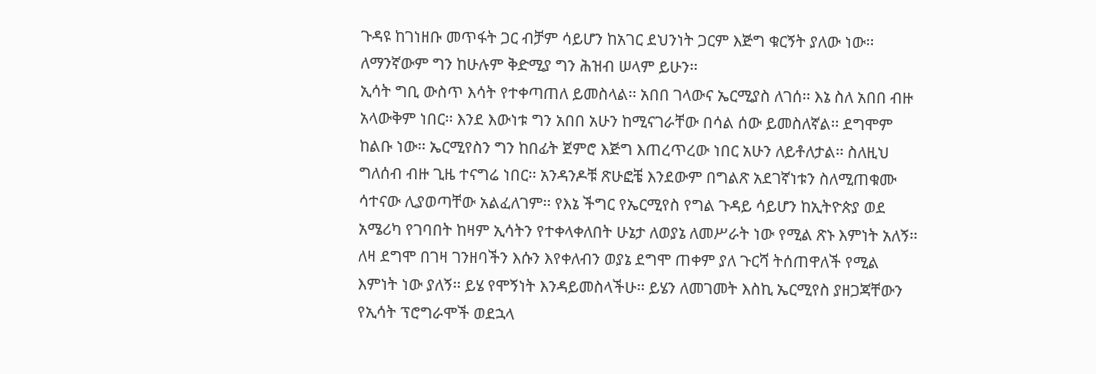ጉዳዩ ከገነዘቡ መጥፋት ጋር ብቻም ሳይሆን ከአገር ደህንነት ጋርም እጅግ ቁርኝት ያለው ነው፡፡ ለማንኛውም ግን ከሁሉም ቅድሚያ ግን ሕዝብ ሠላም ይሁን፡፡
ኢሳት ግቢ ውስጥ እሳት የተቀጣጠለ ይመስላል፡፡ አበበ ገላውና ኤርሚያስ ለገሰ፡፡ እኔ ስለ አበበ ብዙ አላውቅም ነበር፡፡ እንደ እውነቱ ግን አበበ አሁን ከሚናገራቸው በሳል ሰው ይመስለኛል፡፡ ደግሞም ከልቡ ነው፡፡ ኤርሚየስን ግን ከበፊት ጀምሮ እጅግ እጠረጥረው ነበር አሁን ለይቶለታል፡፡ ስለዚህ ግለሰብ ብዙ ጊዜ ተናግሬ ነበር፡፡ አንዳንዶቹ ጽሁፎቼ እንደውም በግልጽ አደገኛነቱን ስለሚጠቁሙ ሳተናው ሊያወጣቸው አልፈለገም፡፡ የእኔ ችግር የኤርሚየስ የግል ጉዳይ ሳይሆን ከኢትዮጵያ ወደ አሜሪካ የገባበት ከዛም ኢሳትን የተቀላቀለበት ሁኔታ ለወያኔ ለመሥራት ነው የሚል ጽኑ እምነት አለኝ፡፡ ለዛ ደግሞ በገዛ ገንዘባችን እሱን እየቀለብን ወያኔ ደግሞ ጠቀም ያለ ጉርሻ ትሰጠዋለች የሚል እምነት ነው ያለኝ፡፡ ይሄ የሞኝነት እንዳይመስላችሁ፡፡ ይሄን ለመገመት እስኪ ኤርሚየስ ያዘጋጃቸውን የኢሳት ፕሮግራሞች ወደኋላ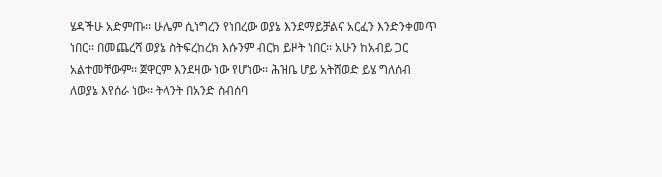ሄዳችሁ አድምጡ፡፡ ሁሌም ሲነግረን የነበረው ወያኔ እንደማይቻልና አርፈን እንድንቀመጥ ነበር፡፡ በመጨረሻ ወያኔ ስትፍረከረክ እሱንም ብርክ ይዞት ነበር፡፡ አሁን ከአብይ ጋር አልተመቸውም፡፡ ጀዋርም እንደዛው ነው የሆነው፡፡ ሕዝቤ ሆይ አትሸወድ ይሄ ግለሰብ ለወያኔ እየሰራ ነው፡፡ ትላንት በአንድ ስብሰባ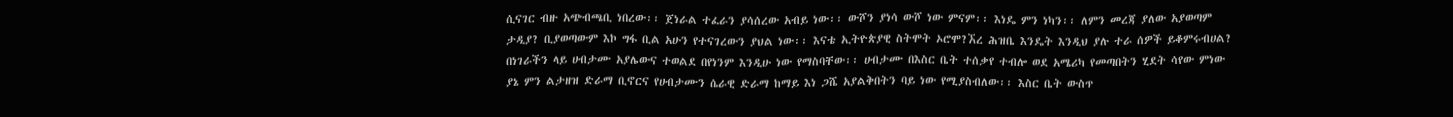ሲናገር ብዙ አጭብጫቢ ነበረው፡፡ ጀነራል ተፈራን ያሳሰረው አብይ ነው፡፡ ውሾን ያነሳ ውሾ ነው ምናም፡፡ እነዴ ምን ነካን፡፡ ለምን መረጃ ያለው አያወጣም ታዲያ? ቢያወጣውም እኮ ግፋ ቢል አሁን የተናገረውን ያህል ነው፡፡ እናቴ ኢትዮጵያዊ ስትሞት ኦሮሞ?ኧረ ሕዝቤ እንዴት እንዲህ ያሉ ተራ ሰዎች ይቆምሩብሀል? በነገራችን ላይ ሀብታሙ አያሌውና ተወልደ በየነንም እንዲሁ ነው የማስባቸው፡፡ ሀብታሙ በእስር ቤት ተሰቃየ ተብሎ ወደ አሜሪካ የመጣበትን ሂደት ሳየው ምነው ያኔ ምን ልታዘዝ ድራማ ቢኖርና የሀብታሙን ሴራዊ ድራማ ከማይ እነ ጋሼ አያልቅበትን ባይ ነው የሚያስብለው፡፡ እስር ቤት ውስጥ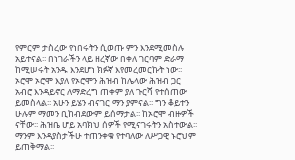የምርም ታስረው የነበሩትን ሲወጡ ምን እንደሚመስሉ አይተናል፡፡ በነገራችን ላይ ዘረኛው በቀለ ገርባም ድራማ ከሚሠሩት አንዱ እንደሆነ ክፉኛ እየመረመርኩት ነው፡፡ ኦሮሞ ኦሮሞ እያለ የኦሮሞን ሕዝብ ከሌላው ሕዝብ ጋር አብሮ እንዳይኖር ለማድረግ ጠቀም ያለ ጉርሻ የተሰጠው ይመስላል፡፡ አሁን ይሄን ብናገር ማን ያምናል፡፡ ግን ቆይተን ሁሉም ማመን ቢከብደውም ይሰማታል፡፡ ከኦሮሞ ብዙዎች ናቸው፡፡ ሕዝቤ ሆይ አባክህ ሰዎች የሚናገሩትን አስተውል፡፡ ማንም እንዳያስታችሁ ተጠንቀቁ የተባለው ለሥጋዊ ኑሮህም ይጠቅማል፡፡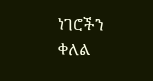ነገሮችን ቀለል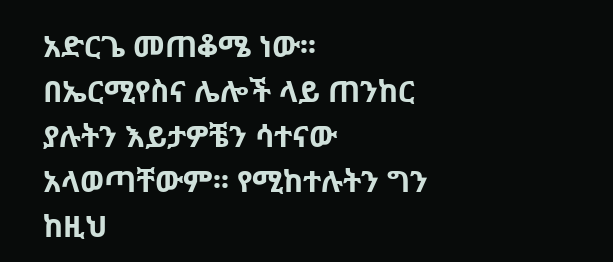አድርጌ መጠቆሜ ነው፡፡
በኤርሚየስና ሌሎች ላይ ጠንከር ያሉትን እይታዎቼን ሳተናው አላወጣቸውም፡፡ የሚከተሉትን ግን ከዚህ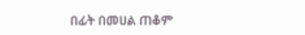በፊት በመሀል ጠቆም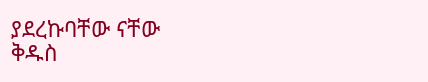ያደረኩባቸው ናቸው
ቅዱስ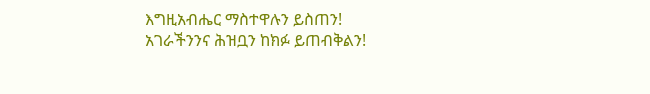እግዚአብሔር ማስተዋሉን ይስጠን! አገራችንንና ሕዝቧን ከክፉ ይጠብቅልን!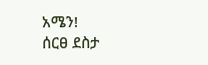አሜን!
ሰርፀ ደስታ